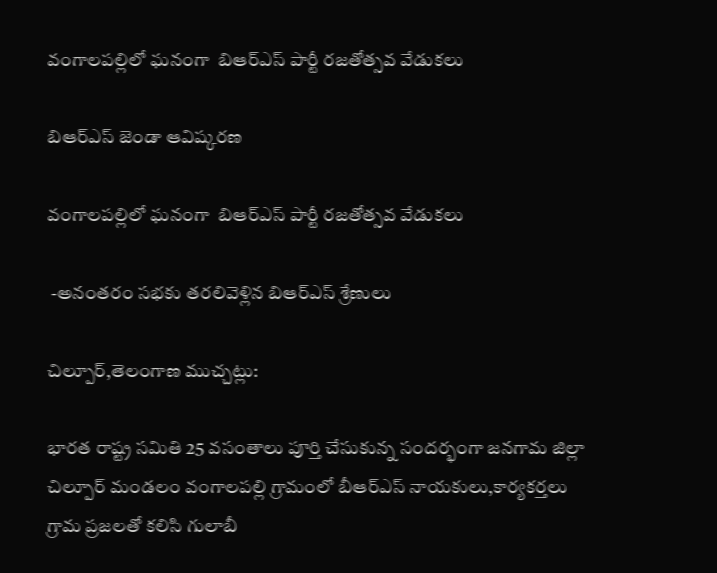వంగాలపల్లిలో ఘనంగా  బిఆర్ఎస్ పార్టీ రజతోత్సవ వేడుకలు

బిఆర్ఎస్ జెండా ఆవిష్కరణ

వంగాలపల్లిలో ఘనంగా  బిఆర్ఎస్ పార్టీ రజతోత్సవ వేడుకలు

 -అనంతరం సభకు తరలివెళ్లిన బిఆర్ఎస్ శ్రేణులు

చిల్పూర్,తెలంగాణ ముచ్చట్లు:

భారత రాష్ట్ర సమితి 25 వసంతాలు పూర్తి చేసుకున్న సందర్భంగా జనగామ జిల్లా చిల్పూర్ మండలం వంగాలపల్లి గ్రామంలో బీఆర్ఎస్ నాయకులు,కార్యకర్తలు గ్రామ ప్రజలతో కలిసి గులాబీ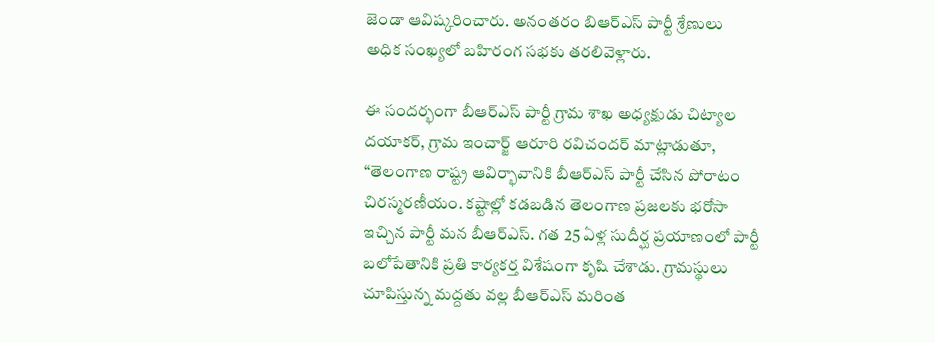జెండా ఆవిష్కరించారు. అనంతరం బిఆర్ఎస్ పార్టీ శ్రేణులు  అధిక సంఖ్యలో బహిరంగ సభకు తరలివెళ్లారు.

ఈ సందర్భంగా బీఆర్ఎస్ పార్టీ గ్రామ శాఖ అధ్యక్షుడు చిట్యాల దయాకర్, గ్రామ ఇంచార్జ్ ఆరూరి రవిచందర్ మాట్లాడుతూ,
“తెలంగాణ రాష్ట్ర ఆవిర్భావానికి బీఆర్ఎస్ పార్టీ చేసిన పోరాటం చిరస్మరణీయం. కష్టాల్లో కడబడిన తెలంగాణ ప్రజలకు భరోసా ఇచ్చిన పార్టీ మన బీఆర్ఎస్. గత 25 ఏళ్ల సుదీర్ఘ ప్రయాణంలో పార్టీ బలోపేతానికి ప్రతి కార్యకర్త విశేషంగా కృషి చేశాడు. గ్రామస్థులు చూపిస్తున్న మద్దతు వల్ల బీఆర్ఎస్ మరింత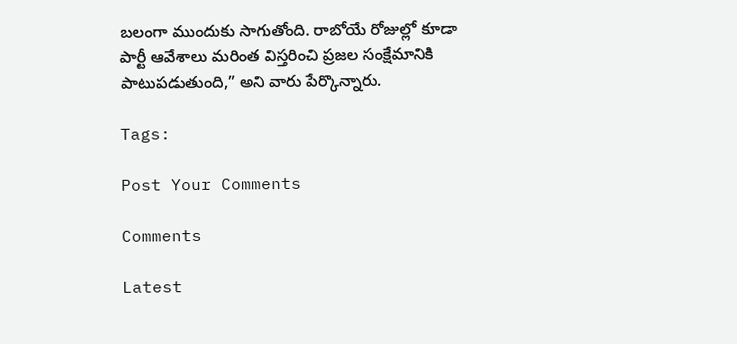బలంగా ముందుకు సాగుతోంది. రాబోయే రోజుల్లో కూడా పార్టీ ఆవేశాలు మరింత విస్తరించి ప్రజల సంక్షేమానికి పాటుపడుతుంది,” అని వారు పేర్కొన్నారు.

Tags:

Post Your Comments

Comments

Latest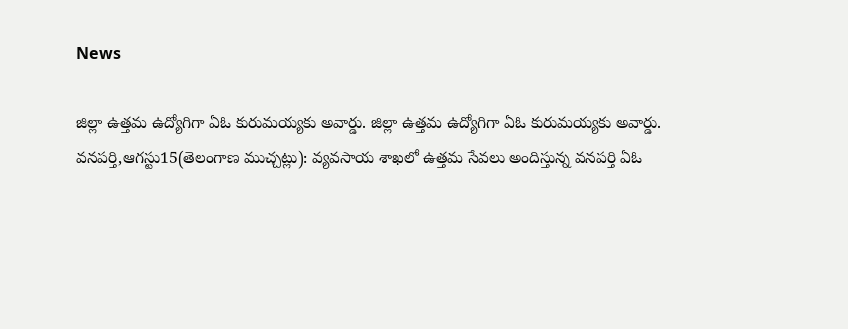News

జిల్లా ఉత్తమ ఉద్యోగిగా ఏఓ కురుమయ్యకు అవార్డు. జిల్లా ఉత్తమ ఉద్యోగిగా ఏఓ కురుమయ్యకు అవార్డు.
వనపర్తి,ఆగస్టు15(తెలంగాణ ముచ్చట్లు): వ్యవసాయ శాఖలో ఉత్తమ సేవలు అందిస్తున్న వనపర్తి ఏఓ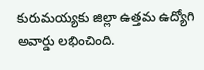కురుమయ్యకు జిల్లా ఉత్తమ ఉద్యోగి అవార్డు లభించింది.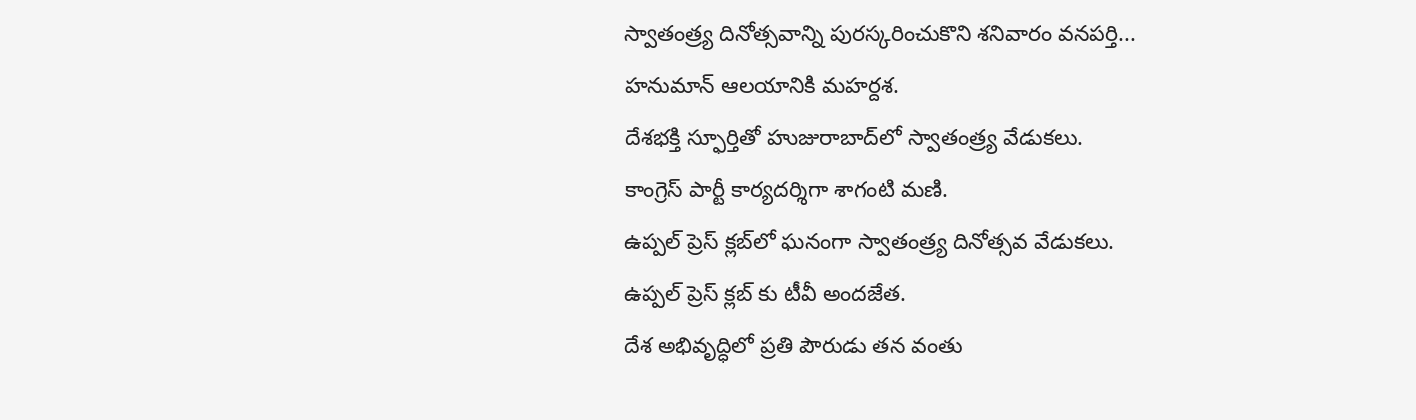స్వాతంత్ర్య దినోత్సవాన్ని పురస్కరించుకొని శనివారం వనపర్తి...
హనుమాన్ ఆలయానికి మహర్దశ.
దేశభక్తి స్ఫూర్తితో హుజురాబాద్‌లో స్వాతంత్ర్య వేడుకలు.
కాంగ్రెస్ పార్టీ కార్యదర్శిగా శాగంటి మణి.
ఉప్పల్ ప్రెస్ క్లబ్‌లో ఘనంగా స్వాతంత్ర్య దినోత్సవ వేడుకలు.
ఉప్పల్ ప్రెస్ క్లబ్‌ కు టీవీ అందజేత.
దేశ అభివృద్ధిలో ప్రతి పౌరుడు తన వంతు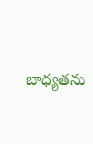బాధ్యతను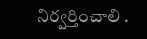నిర్వర్తించాలి .